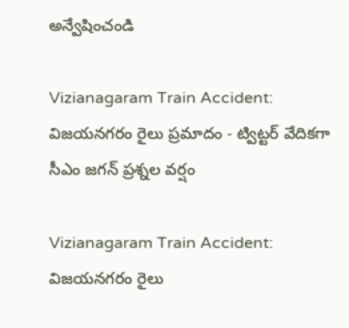అన్వేషించండి

Vizianagaram Train Accident: విజయనగరం రైలు ప్రమాదం - ట్విట్టర్ వేదికగా సీఎం జగన్ ప్రశ్నల వర్షం

Vizianagaram Train Accident: విజయనగరం రైలు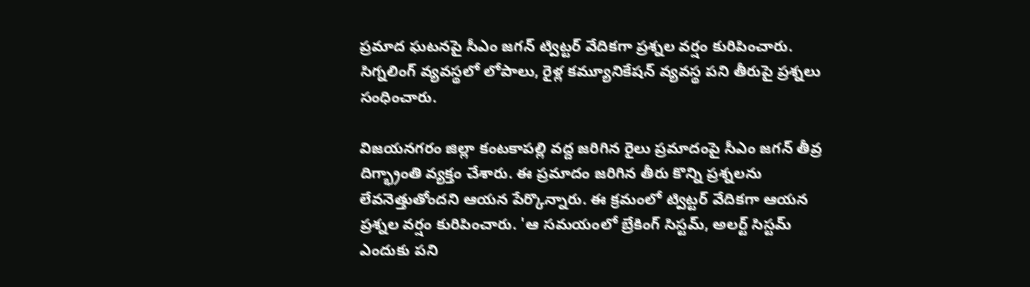ప్రమాద ఘటనపై సీఎం జగన్ ట్విట్టర్ వేదికగా ప్రశ్నల వర్షం కురిపించారు. సిగ్నలింగ్ వ్యవస్థలో లోపాలు, రైళ్ల కమ్యూనికేషన్ వ్యవస్థ పని తీరుపై ప్రశ్నలు సంధించారు.

విజయనగరం జిల్లా కంటకాపల్లి వద్ద జరిగిన రైలు ప్రమాదంపై సీఎం జగన్ తీవ్ర దిగ్భ్రాంతి వ్యక్తం చేశారు. ఈ ప్రమాదం జరిగిన తీరు కొన్ని ప్రశ్నలను లేవనెత్తుతోందని ఆయన పేర్కొన్నారు. ఈ క్రమంలో ట్విట్టర్ వేదికగా ఆయన ప్రశ్నల వర్షం కురిపించారు. 'ఆ సమయంలో బ్రేకింగ్ సిస్టమ్, అలర్ట్ సిస్టమ్ ఎందుకు పని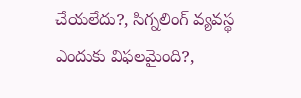చేయలేదు?, సిగ్నలింగ్ వ్యవస్థ ఎందుకు విఫలమైంది?,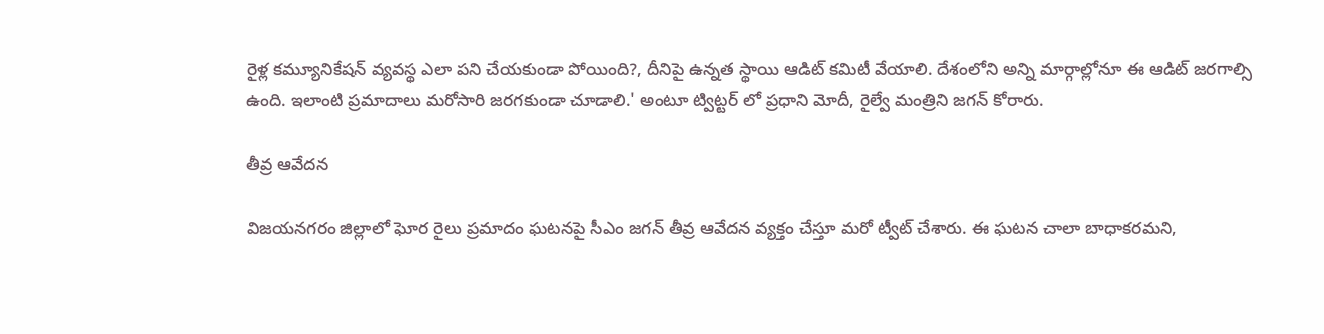రైళ్ల కమ్యూనికేషన్ వ్యవస్థ ఎలా పని చేయకుండా పోయింది?, దీనిపై ఉన్నత స్థాయి ఆడిట్ కమిటీ వేయాలి. దేశంలోని అన్ని మార్గాల్లోనూ ఈ ఆడిట్ జరగాల్సి ఉంది. ఇలాంటి ప్రమాదాలు మరోసారి జరగకుండా చూడాలి.' అంటూ ట్విట్టర్ లో ప్రధాని మోదీ, రైల్వే మంత్రిని జగన్ కోరారు.

తీవ్ర ఆవేదన

విజయనగరం జిల్లాలో ఘోర రైలు ప్రమాదం ఘటనపై సీఎం జగన్ తీవ్ర ఆవేదన వ్యక్తం చేస్తూ మరో ట్వీట్ చేశారు. ఈ ఘటన చాలా బాధాకరమని,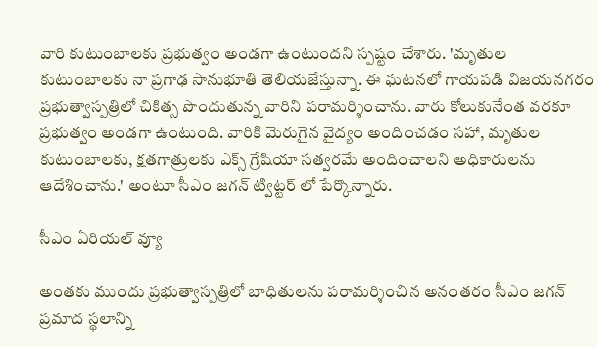వారి కుటుంబాలకు ప్రభుత్వం అండగా ఉంటుందని స్పష్టం చేశారు. 'మృతుల కుటుంబాలకు నా ప్రగాఢ సానుభూతి తెలియజేస్తున్నా. ఈ ఘటనలో గాయపడి విజయనగరం ప్రభుత్వాస్పత్రిలో చికిత్స పొందుతున్న వారిని పరామర్శించాను. వారు కోలుకునేంత వరకూ ప్రభుత్వం అండగా ఉంటుంది. వారికి మెరుగైన వైద్యం అందించడం సహా, మృతుల కుటుంబాలకు, క్షతగాత్రులకు ఎక్స్ గ్రేషియా సత్వరమే అందించాలని అధికారులను ఆదేశించాను.' అంటూ సీఎం జగన్ ట్విట్టర్ లో పేర్కొన్నారు.

సీఎం ఏరియల్ వ్యూ

అంతకు ముందు ప్రభుత్వాస్పత్రిలో బాధితులను పరామర్శించిన అనంతరం సీఎం జగన్ ప్రమాద స్థలాన్ని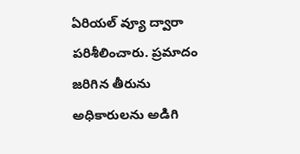ఏరియల్ వ్యూ ద్వారా పరిశీలించారు. ప్రమాదం జరిగిన తీరును అధికారులను అడిగి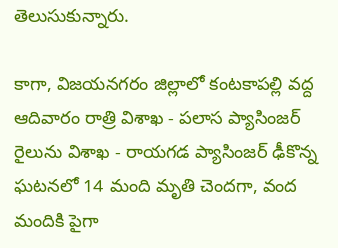తెలుసుకున్నారు.

కాగా, విజయనగరం జిల్లాలో కంటకాపల్లి వద్ద ఆదివారం రాత్రి విశాఖ - పలాస ప్యాసింజర్ రైలును విశాఖ - రాయగడ ప్యాసింజర్ ఢీకొన్న ఘటనలో 14 మంది మృతి చెందగా, వంద మందికి పైగా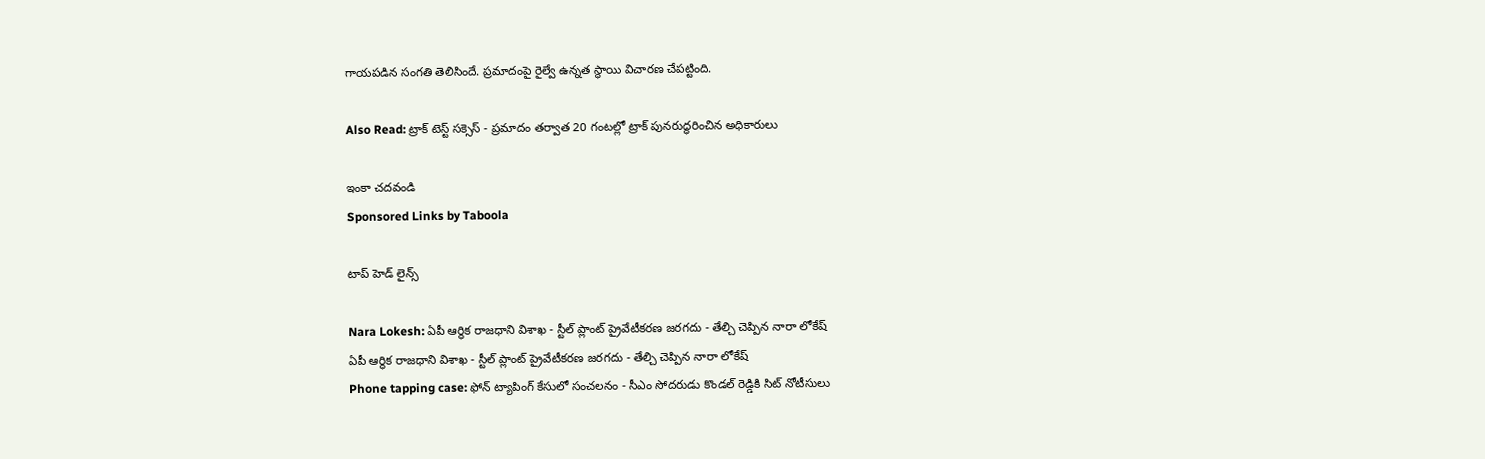గాయపడిన సంగతి తెలిసిందే. ప్రమాదంపై రైల్వే ఉన్నత స్థాయి విచారణ చేపట్టింది.

Also Read: ట్రాక్ టెస్ట్ సక్సెస్ - ప్రమాదం తర్వాత 20 గంటల్లో ట్రాక్ పునరుద్ధరించిన అధికారులు

ఇంకా చదవండి
Sponsored Links by Taboola

టాప్ హెడ్ లైన్స్

Nara Lokesh: ఏపీ ఆర్థిక రాజధాని విశాఖ - స్టీల్ ప్లాంట్ ప్రైవేటీకరణ జరగదు - తేల్చి చెప్పిన నారా లోకేష్
ఏపీ ఆర్థిక రాజధాని విశాఖ - స్టీల్ ప్లాంట్ ప్రైవేటీకరణ జరగదు - తేల్చి చెప్పిన నారా లోకేష్
Phone tapping case: ఫోన్ ట్యాపింగ్ కేసులో సంచలనం - సీఎం సోదరుడు కొండల్ రెడ్డికి సిట్ నోటీసులు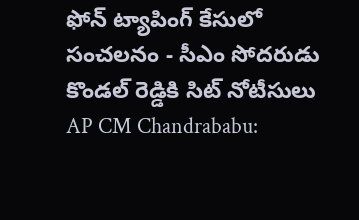ఫోన్ ట్యాపింగ్ కేసులో సంచలనం - సీఎం సోదరుడు కొండల్ రెడ్డికి సిట్ నోటీసులు
AP CM Chandrababu: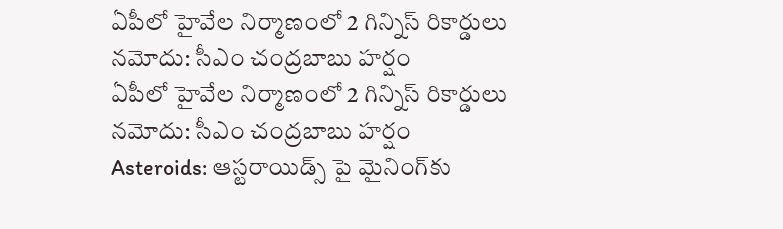ఏపీలో హైవేల నిర్మాణంలో 2 గిన్నిస్ రికార్డులు నమోదు: సీఎం చంద్రబాబు హర్షం
ఏపీలో హైవేల నిర్మాణంలో 2 గిన్నిస్ రికార్డులు నమోదు: సీఎం చంద్రబాబు హర్షం
Asteroids: ఆస్టరాయిడ్స్ పై మైనింగ్‌కు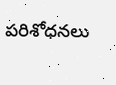పరిశోధనలు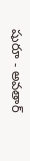షురూ - అవతార్‌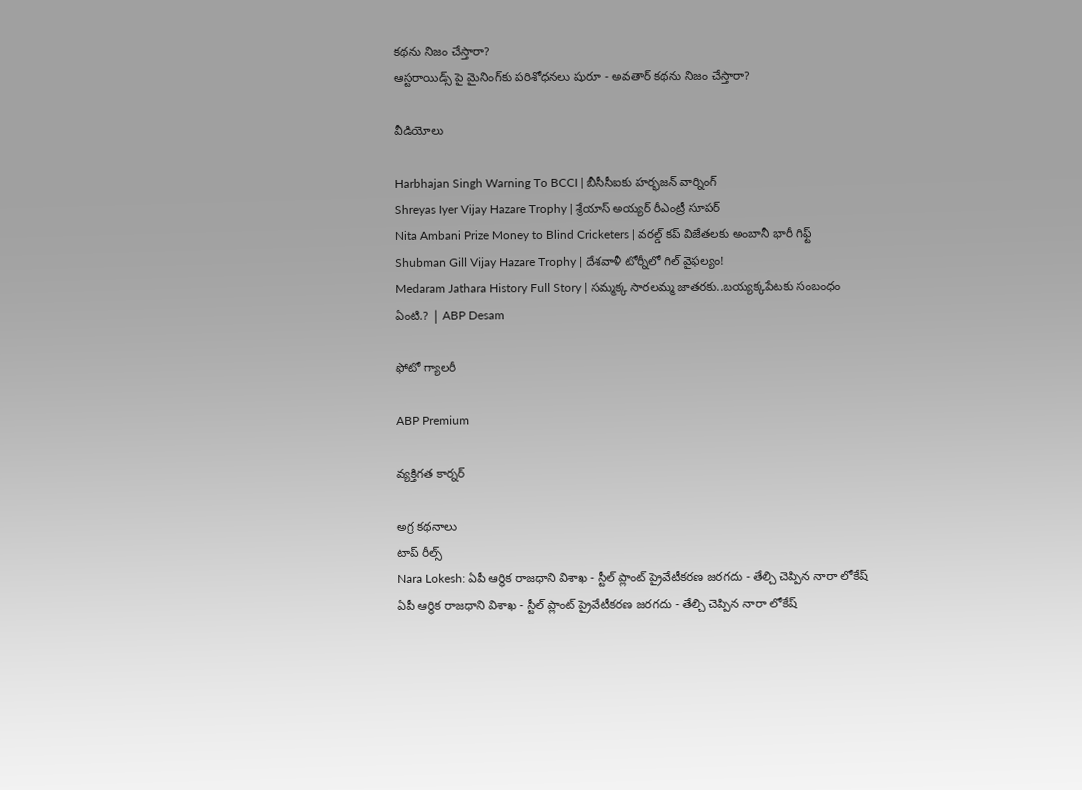కథను నిజం చేస్తారా?
ఆస్టరాయిడ్స్ పై మైనింగ్‌కు పరిశోధనలు షురూ - అవతార్‌ కథను నిజం చేస్తారా?

వీడియోలు

Harbhajan Singh Warning To BCCI | బీసీసీఐకు హర్భజన్ వార్నింగ్
Shreyas Iyer Vijay Hazare Trophy | శ్రేయాస్ అయ్య‌ర్‌ రీఎంట్రీ సూపర్
Nita Ambani Prize Money to Blind Cricketers | వరల్డ్ కప్ విజేతలకు అంబానీ భారీ గిఫ్ట్
Shubman Gill Vijay Hazare Trophy | దేశవాళీ టోర్నీలో గిల్ వైఫల్యం!
Medaram Jathara History Full Story | సమ్మక్క సారలమ్మ జాతరకు..బయ్యక్కపేటకు సంబంధం ఏంటి.? | ABP Desam

ఫోటో గ్యాలరీ

ABP Premium

వ్యక్తిగత కార్నర్

అగ్ర కథనాలు
టాప్ రీల్స్
Nara Lokesh: ఏపీ ఆర్థిక రాజధాని విశాఖ - స్టీల్ ప్లాంట్ ప్రైవేటీకరణ జరగదు - తేల్చి చెప్పిన నారా లోకేష్
ఏపీ ఆర్థిక రాజధాని విశాఖ - స్టీల్ ప్లాంట్ ప్రైవేటీకరణ జరగదు - తేల్చి చెప్పిన నారా లోకేష్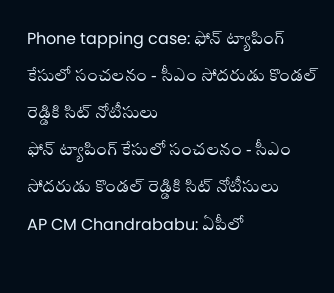Phone tapping case: ఫోన్ ట్యాపింగ్ కేసులో సంచలనం - సీఎం సోదరుడు కొండల్ రెడ్డికి సిట్ నోటీసులు
ఫోన్ ట్యాపింగ్ కేసులో సంచలనం - సీఎం సోదరుడు కొండల్ రెడ్డికి సిట్ నోటీసులు
AP CM Chandrababu: ఏపీలో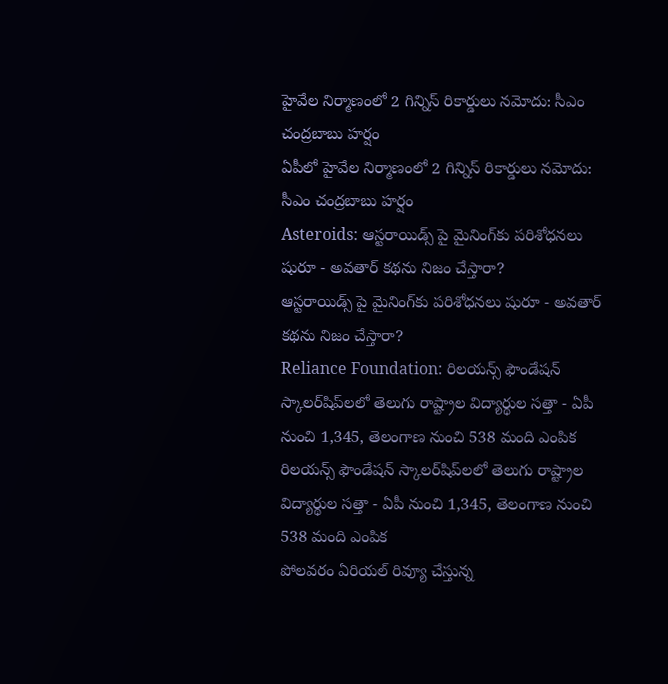హైవేల నిర్మాణంలో 2 గిన్నిస్ రికార్డులు నమోదు: సీఎం చంద్రబాబు హర్షం
ఏపీలో హైవేల నిర్మాణంలో 2 గిన్నిస్ రికార్డులు నమోదు: సీఎం చంద్రబాబు హర్షం
Asteroids: ఆస్టరాయిడ్స్ పై మైనింగ్‌కు పరిశోధనలు షురూ - అవతార్‌ కథను నిజం చేస్తారా?
ఆస్టరాయిడ్స్ పై మైనింగ్‌కు పరిశోధనలు షురూ - అవతార్‌ కథను నిజం చేస్తారా?
Reliance Foundation: రిలయన్స్ ఫౌండేషన్ స్కాలర్‌షిప్‌లలో తెలుగు రాష్ట్రాల విద్యార్థుల సత్తా - ఏపీ నుంచి 1,345, తెలంగాణ నుంచి 538 మంది ఎంపిక
రిలయన్స్ ఫౌండేషన్ స్కాలర్‌షిప్‌లలో తెలుగు రాష్ట్రాల విద్యార్థుల సత్తా - ఏపీ నుంచి 1,345, తెలంగాణ నుంచి 538 మంది ఎంపిక
పోలవరం ఏరియల్‌ రివ్యూ చేస్తున్న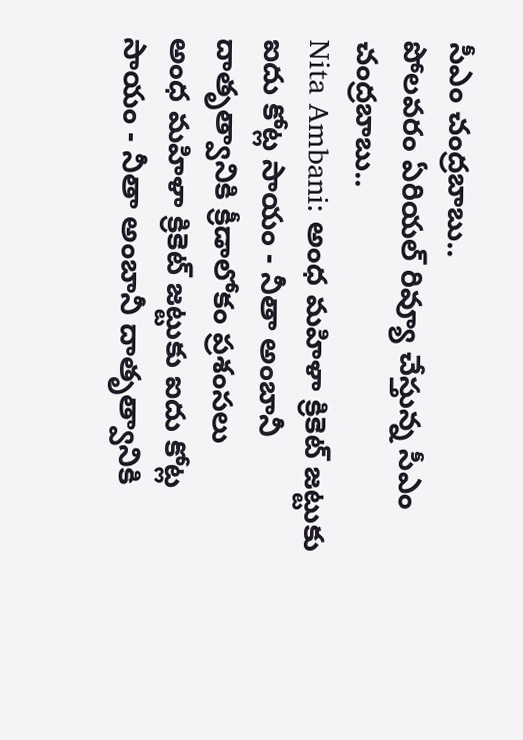సీఎం చంద్రబాబు..
పోలవరం ఏరియల్‌ రివ్యూ చేస్తున్న సీఎం చంద్రబాబు..
Nita Ambani: అంధ మహిళా క్రికెట్ జట్టుకు ఐదు కోట్ల సాయం - నీతా అంబానీ దాతృత్వానికి క్రీడాలోకం ప్రశంసలు
అంధ మహిళా క్రికెట్ జట్టుకు ఐదు కోట్ల సాయం - నీతా అంబానీ దాతృత్వానికి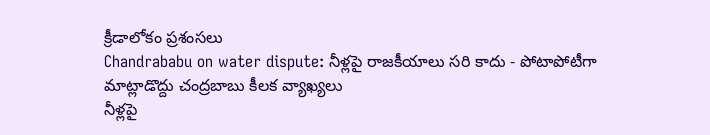క్రీడాలోకం ప్రశంసలు
Chandrababu on water dispute: నీళ్లపై రాజకీయాలు సరి కాదు - పోటాపోటీగా మాట్లాడొద్దు చంద్రబాబు కీలక వ్యాఖ్యలు
నీళ్లపై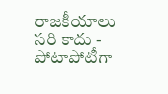రాజకీయాలు సరి కాదు - పోటాపోటీగా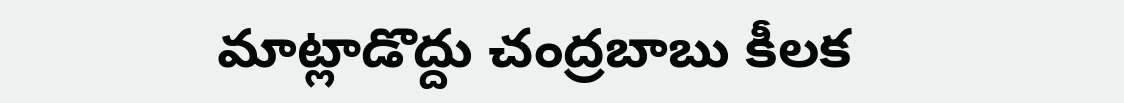మాట్లాడొద్దు చంద్రబాబు కీలక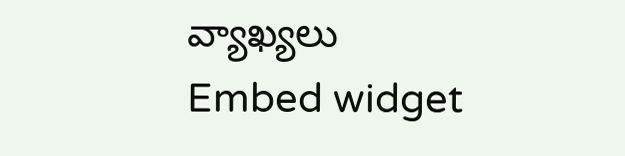వ్యాఖ్యలు
Embed widget